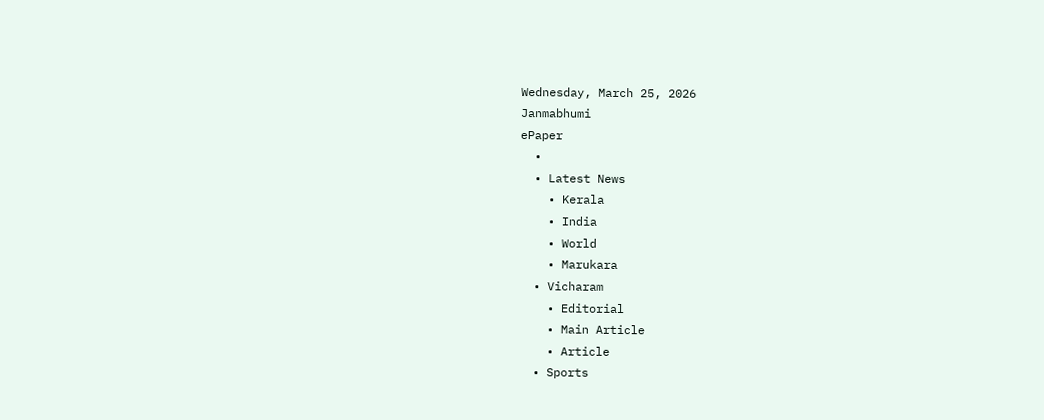Wednesday, March 25, 2026
Janmabhumi
ePaper
  •
  • Latest News
    • Kerala
    • India
    • World
    • Marukara
  • Vicharam
    • Editorial
    • Main Article
    • Article
  • Sports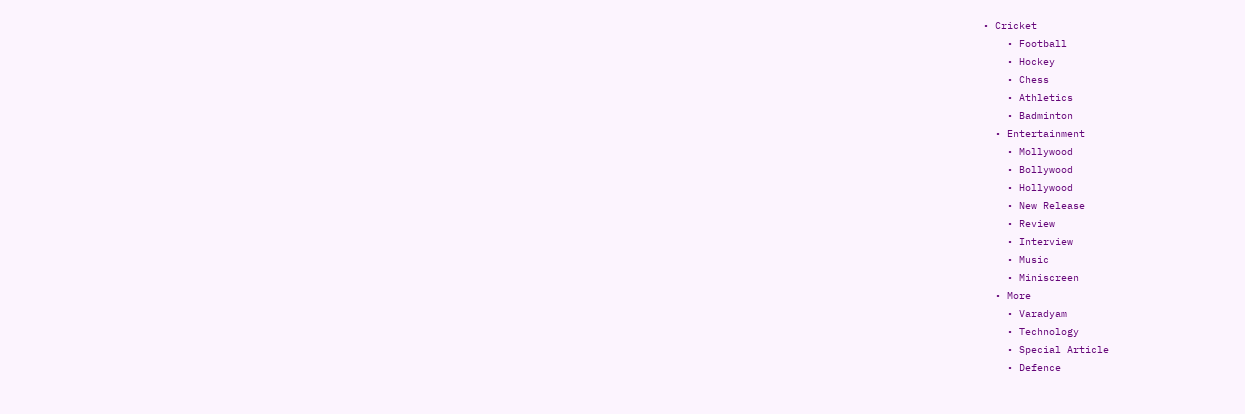• Cricket
    • Football
    • Hockey
    • Chess
    • Athletics
    • Badminton
  • Entertainment
    • Mollywood
    • Bollywood
    • Hollywood
    • New Release
    • Review
    • Interview
    • Music
    • Miniscreen
  • More
    • Varadyam
    • Technology
    • Special Article
    • Defence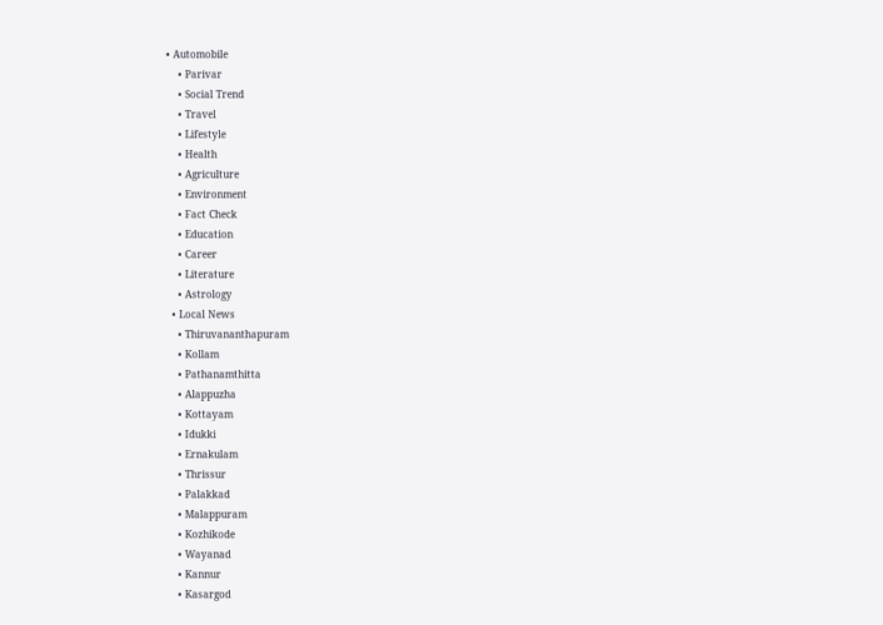• Automobile
    • Parivar
    • Social Trend
    • Travel
    • Lifestyle
    • Health
    • Agriculture
    • Environment
    • Fact Check
    • Education
    • Career
    • Literature
    • Astrology
  • Local News
    • Thiruvananthapuram
    • Kollam
    • Pathanamthitta
    • Alappuzha
    • Kottayam
    • Idukki
    • Ernakulam
    • Thrissur
    • Palakkad
    • Malappuram
    • Kozhikode
    • Wayanad
    • Kannur
    • Kasargod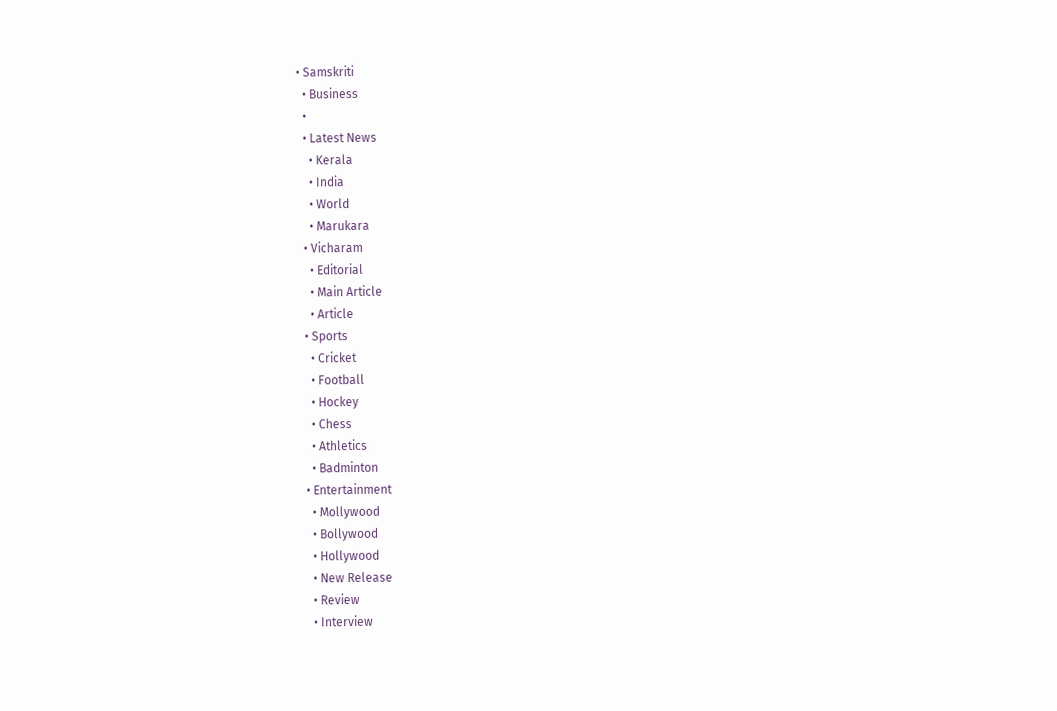• Samskriti
  • Business
  •
  • Latest News
    • Kerala
    • India
    • World
    • Marukara
  • Vicharam
    • Editorial
    • Main Article
    • Article
  • Sports
    • Cricket
    • Football
    • Hockey
    • Chess
    • Athletics
    • Badminton
  • Entertainment
    • Mollywood
    • Bollywood
    • Hollywood
    • New Release
    • Review
    • Interview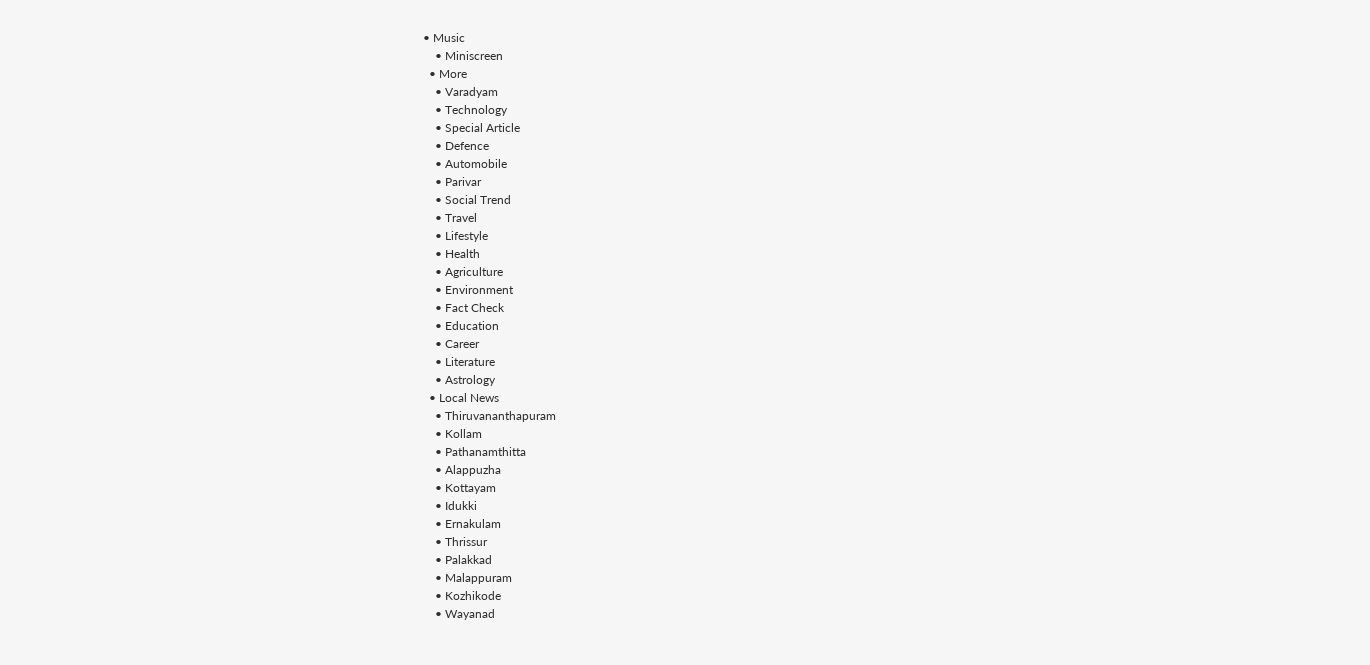• Music
    • Miniscreen
  • More
    • Varadyam
    • Technology
    • Special Article
    • Defence
    • Automobile
    • Parivar
    • Social Trend
    • Travel
    • Lifestyle
    • Health
    • Agriculture
    • Environment
    • Fact Check
    • Education
    • Career
    • Literature
    • Astrology
  • Local News
    • Thiruvananthapuram
    • Kollam
    • Pathanamthitta
    • Alappuzha
    • Kottayam
    • Idukki
    • Ernakulam
    • Thrissur
    • Palakkad
    • Malappuram
    • Kozhikode
    • Wayanad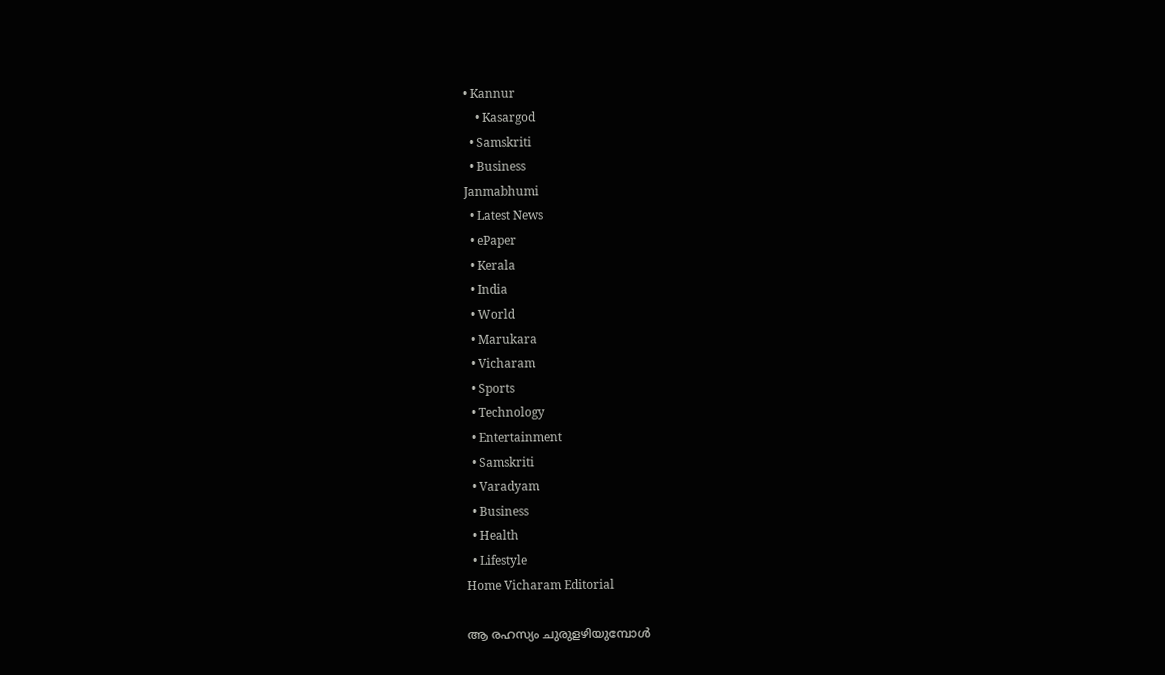• Kannur
    • Kasargod
  • Samskriti
  • Business
Janmabhumi
  • Latest News
  • ePaper
  • Kerala
  • India
  • World
  • Marukara
  • Vicharam
  • Sports
  • Technology
  • Entertainment
  • Samskriti
  • Varadyam
  • Business
  • Health
  • Lifestyle
Home Vicharam Editorial

ആ രഹസ്യം ചുരുളഴിയുമ്പോള്‍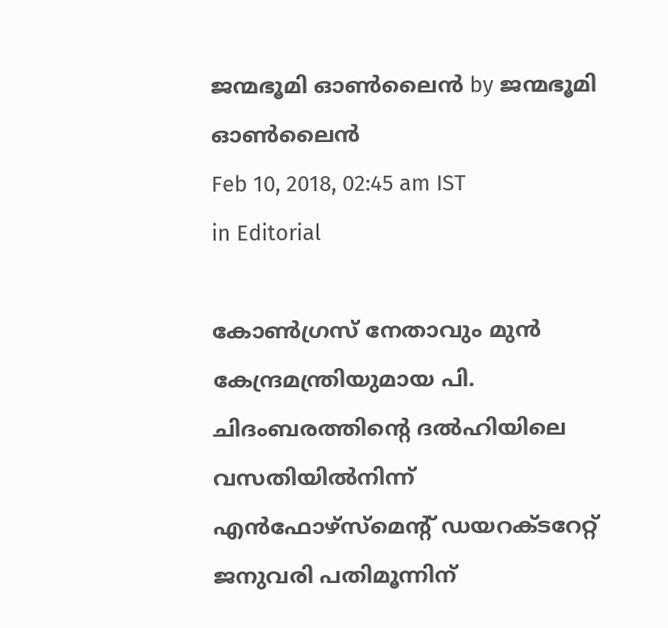ജന്മഭൂമി ഓണ്‍ലൈന്‍ by ജന്മഭൂമി ഓണ്‍ലൈന്‍
Feb 10, 2018, 02:45 am IST
in Editorial

കോണ്‍ഗ്രസ് നേതാവും മുന്‍ കേന്ദ്രമന്ത്രിയുമായ പി. ചിദംബരത്തിന്റെ ദല്‍ഹിയിലെ വസതിയില്‍നിന്ന് എന്‍ഫോഴ്‌സ്‌മെന്റ് ഡയറക്ടറേറ്റ് ജനുവരി പതിമൂന്നിന്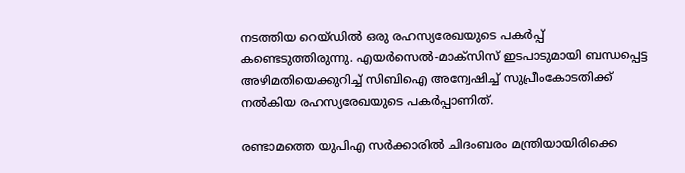നടത്തിയ റെയ്ഡില്‍ ഒരു രഹസ്യരേഖയുടെ പകര്‍പ്പ് കണ്ടെടുത്തിരുന്നു. എയര്‍സെല്‍-മാക്‌സിസ് ഇടപാടുമായി ബന്ധപ്പെട്ട അഴിമതിയെക്കുറിച്ച് സിബിഐ അന്വേഷിച്ച് സുപ്രീംകോടതിക്ക് നല്‍കിയ രഹസ്യരേഖയുടെ പകര്‍പ്പാണിത്.

രണ്ടാമത്തെ യുപിഎ സര്‍ക്കാരില്‍ ചിദംബരം മന്ത്രിയായിരിക്കെ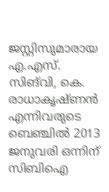ജസ്റ്റിസുമാരായ എ.എസ്. സിങ്‌വി, കെ. രാധാകൃഷ്ണന്‍ എന്നിവരുടെ ബെഞ്ചില്‍ 2013 ജനുവരി ഒന്നിന് സിബിഐ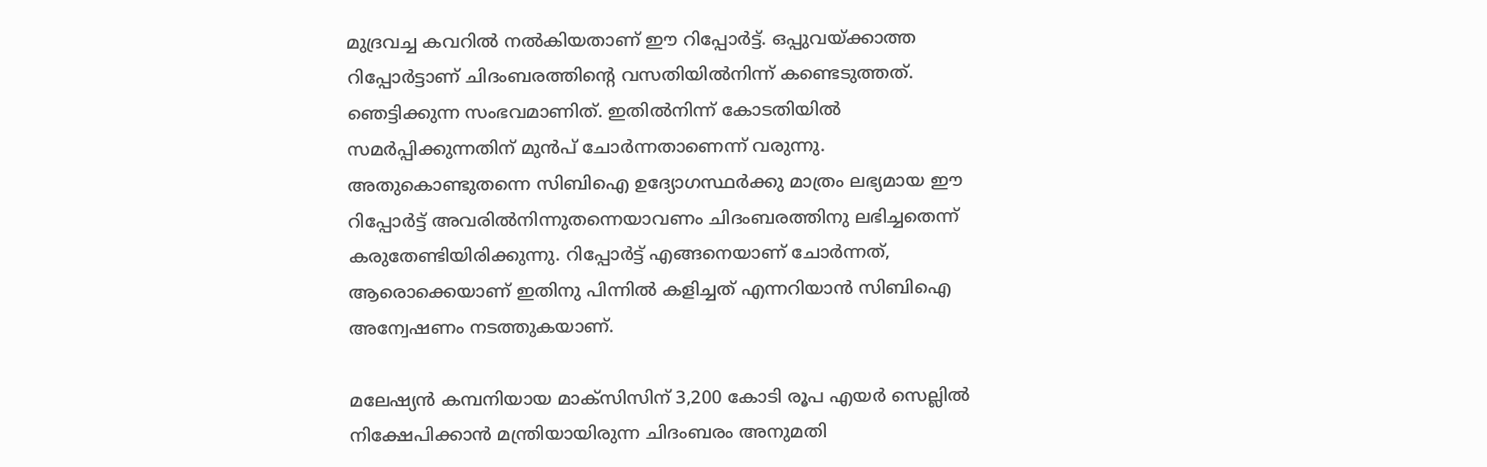മുദ്രവച്ച കവറില്‍ നല്‍കിയതാണ് ഈ റിപ്പോര്‍ട്ട്. ഒപ്പുവയ്‌ക്കാത്ത റിപ്പോര്‍ട്ടാണ് ചിദംബരത്തിന്റെ വസതിയില്‍നിന്ന് കണ്ടെടുത്തത്. ഞെട്ടിക്കുന്ന സംഭവമാണിത്. ഇതില്‍നിന്ന് കോടതിയില്‍ സമര്‍പ്പിക്കുന്നതിന് മുന്‍പ് ചോര്‍ന്നതാണെന്ന് വരുന്നു.  അതുകൊണ്ടുതന്നെ സിബിഐ ഉദ്യോഗസ്ഥര്‍ക്കു മാത്രം ലഭ്യമായ ഈ റിപ്പോര്‍ട്ട് അവരില്‍നിന്നുതന്നെയാവണം ചിദംബരത്തിനു ലഭിച്ചതെന്ന് കരുതേണ്ടിയിരിക്കുന്നു. റിപ്പോര്‍ട്ട് എങ്ങനെയാണ് ചോര്‍ന്നത്, ആരൊക്കെയാണ് ഇതിനു പിന്നില്‍ കളിച്ചത് എന്നറിയാന്‍ സിബിഐ അന്വേഷണം നടത്തുകയാണ്.

മലേഷ്യന്‍ കമ്പനിയായ മാക്‌സിസിന് 3,200 കോടി രൂപ എയര്‍ സെല്ലില്‍ നിക്ഷേപിക്കാന്‍ മന്ത്രിയായിരുന്ന ചിദംബരം അനുമതി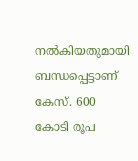നല്‍കിയതുമായി ബന്ധപ്പെട്ടാണ് കേസ്. 600 കോടി രൂപ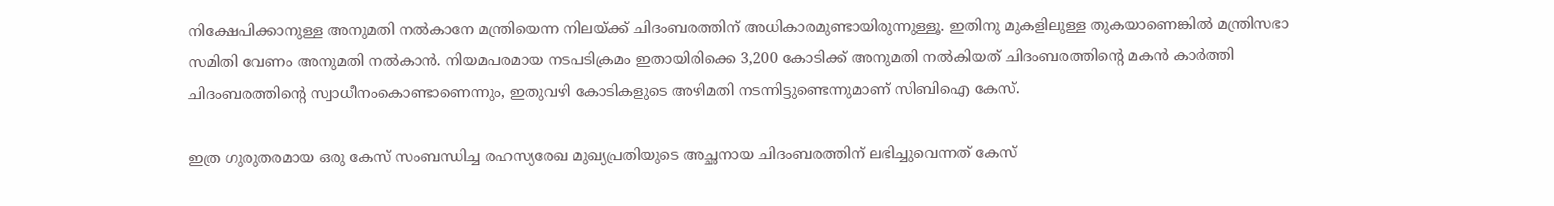നിക്ഷേപിക്കാനുള്ള അനുമതി നല്‍കാനേ മന്ത്രിയെന്ന നിലയ്‌ക്ക് ചിദംബരത്തിന് അധികാരമുണ്ടായിരുന്നുള്ളൂ. ഇതിനു മുകളിലുള്ള തുകയാണെങ്കില്‍ മന്ത്രിസഭാ സമിതി വേണം അനുമതി നല്‍കാന്‍. നിയമപരമായ നടപടിക്രമം ഇതായിരിക്കെ 3,200 കോടിക്ക് അനുമതി നല്‍കിയത് ചിദംബരത്തിന്റെ മകന്‍ കാര്‍ത്തി ചിദംബരത്തിന്റെ സ്വാധീനംകൊണ്ടാണെന്നും, ഇതുവഴി കോടികളുടെ അഴിമതി നടന്നിട്ടുണ്ടെന്നുമാണ് സിബിഐ കേസ്.

ഇത്ര ഗുരുതരമായ ഒരു കേസ് സംബന്ധിച്ച രഹസ്യരേഖ മുഖ്യപ്രതിയുടെ അച്ഛനായ ചിദംബരത്തിന് ലഭിച്ചുവെന്നത് കേസ്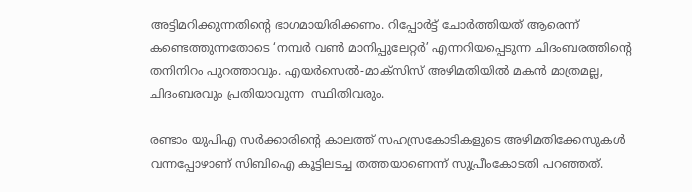അട്ടിമറിക്കുന്നതിന്റെ ഭാഗമായിരിക്കണം. റിപ്പോര്‍ട്ട് ചോര്‍ത്തിയത് ആരെന്ന് കണ്ടെത്തുന്നതോടെ ‘നമ്പര്‍ വണ്‍ മാനിപ്പുലേറ്റര്‍’ എന്നറിയപ്പെടുന്ന ചിദംബരത്തിന്റെ  തനിനിറം പുറത്താവും. എയര്‍സെല്‍-മാക്‌സിസ് അഴിമതിയില്‍ മകന്‍ മാത്രമല്ല, ചിദംബരവും പ്രതിയാവുന്ന  സ്ഥിതിവരും.

രണ്ടാം യുപിഎ സര്‍ക്കാരിന്റെ കാലത്ത് സഹസ്രകോടികളുടെ അഴിമതിക്കേസുകള്‍ വന്നപ്പോഴാണ് സിബിഐ കൂട്ടിലടച്ച തത്തയാണെന്ന് സുപ്രീംകോടതി പറഞ്ഞത്.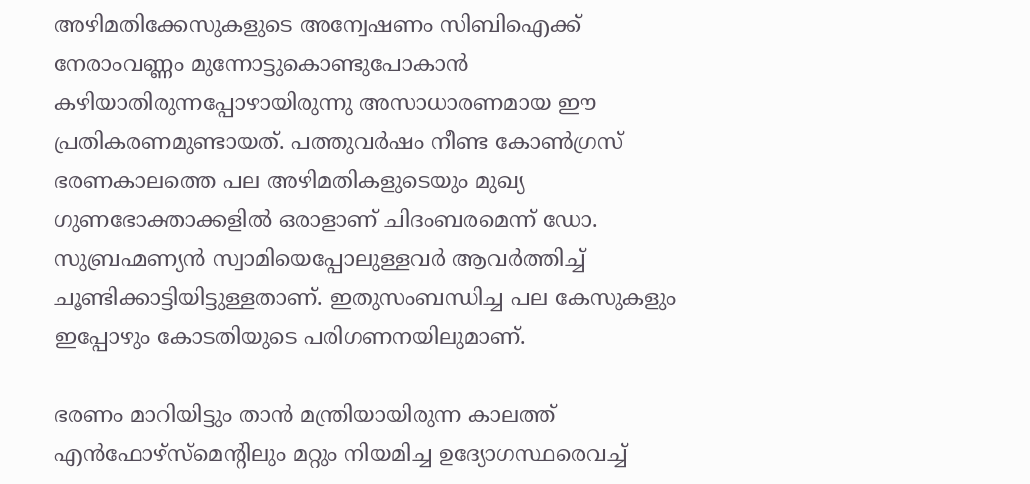അഴിമതിക്കേസുകളുടെ അന്വേഷണം സിബിഐക്ക് നേരാംവണ്ണം മുന്നോട്ടുകൊണ്ടുപോകാന്‍ കഴിയാതിരുന്നപ്പോഴായിരുന്നു അസാധാരണമായ ഈ പ്രതികരണമുണ്ടായത്. പത്തുവര്‍ഷം നീണ്ട കോണ്‍ഗ്രസ് ഭരണകാലത്തെ പല അഴിമതികളുടെയും മുഖ്യ ഗുണഭോക്താക്കളില്‍ ഒരാളാണ് ചിദംബരമെന്ന് ഡോ. സുബ്രഹ്മണ്യന്‍ സ്വാമിയെപ്പോലുള്ളവര്‍ ആവര്‍ത്തിച്ച് ചൂണ്ടിക്കാട്ടിയിട്ടുള്ളതാണ്. ഇതുസംബന്ധിച്ച പല കേസുകളും ഇപ്പോഴും കോടതിയുടെ പരിഗണനയിലുമാണ്.

ഭരണം മാറിയിട്ടും താന്‍ മന്ത്രിയായിരുന്ന കാലത്ത് എന്‍ഫോഴ്‌സ്‌മെന്റിലും മറ്റും നിയമിച്ച ഉദ്യോഗസ്ഥരെവച്ച്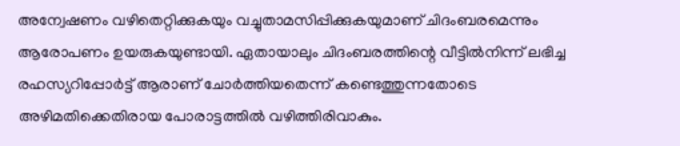അന്വേഷണം വഴിതെറ്റിക്കുകയും വച്ചുതാമസിപ്പിക്കുകയുമാണ് ചിദംബരമെന്നും ആരോപണം ഉയരുകയുണ്ടായി. ഏതായാലും ചിദംബരത്തിന്റെ വീട്ടില്‍നിന്ന് ലഭിച്ച രഹസ്യറിപ്പോര്‍ട്ട് ആരാണ് ചോര്‍ത്തിയതെന്ന് കണ്ടെത്തുന്നതോടെ  അഴിമതിക്കെതിരായ പോരാട്ടത്തില്‍ വഴിത്തിരിവാകും.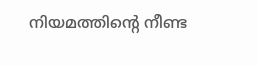നിയമത്തിന്റെ നീണ്ട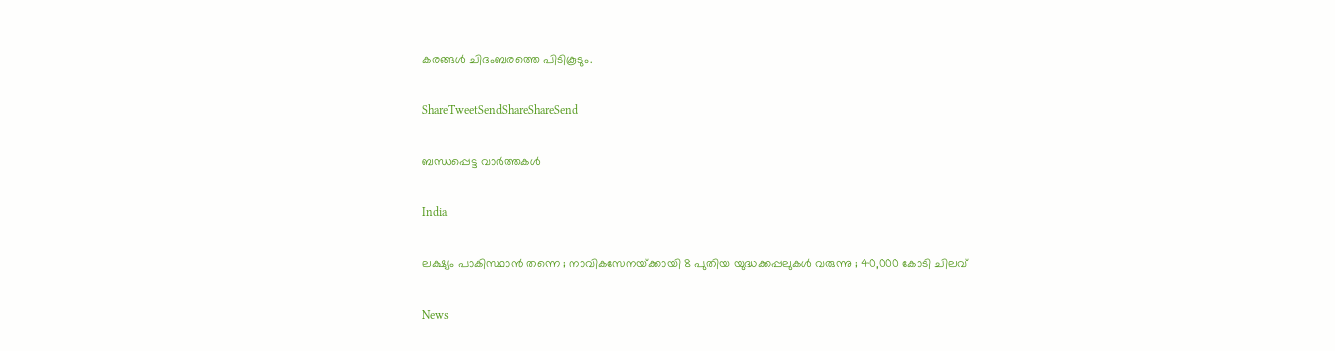കരങ്ങള്‍ ചിദംബരത്തെ പിടികൂടും.

ShareTweetSendShareShareSend

ബന്ധപ്പെട്ട വാര്‍ത്തകള്‍

India

ലക്ഷ്യം പാകിസ്ഥാൻ തന്നെ ; നാവികസേനയ്‌ക്കായി 8 പുതിയ യുദ്ധക്കപ്പലുകൾ വരുന്നു ; 40,000 കോടി ചിലവ്

News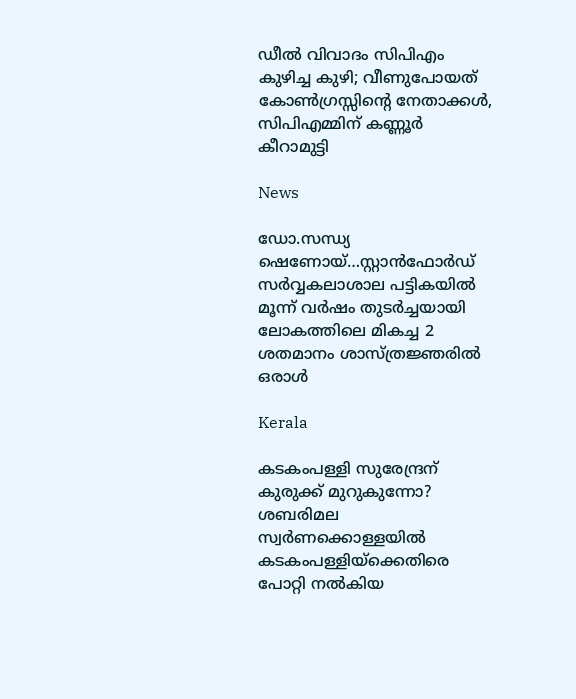ഡീൽ വിവാദം സിപിഎം കുഴിച്ച കുഴി; വീണുപോയത് കോൺഗ്രസ്സിന്റെ നേതാക്കൾ, സിപിഎമ്മിന് കണ്ണൂർ കീറാമുട്ടി

News

ഡോ.സന്ധ്യ ഷെണോയ്…സ്റ്റാന്‍ഫോര്‍ഡ് സര്‍വ്വകലാശാല പട്ടികയില്‍ മൂന്ന് വര്‍ഷം തുടര്‍ച്ചയായി ലോകത്തിലെ മികച്ച 2 ശതമാനം ശാസ്ത്രജ്ഞരില്‍ ഒരാള്‍

Kerala

കടകംപള്ളി സുരേന്ദ്രന് കുരുക്ക് മുറുകുന്നോ? ശബരിമല സ്വർണക്കൊള്ളയില്‍ കടകംപള്ളിയ്‌ക്കെതിരെ പോറ്റി നൽകിയ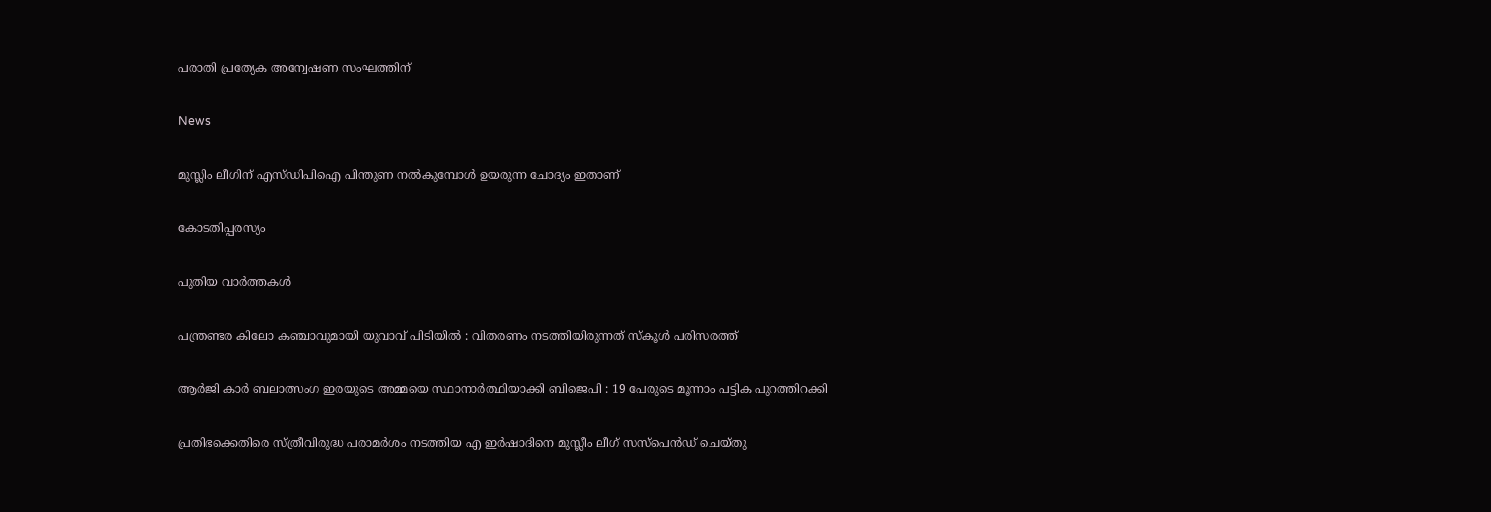പരാതി പ്രത്യേക അന്വേഷണ സംഘത്തിന്

News

മുസ്ലിം ലീഗിന് എസ്ഡിപിഐ പിന്തുണ നൽകുമ്പോൾ ഉയരുന്ന ചോദ്യം ഇതാണ്

കോടതിപ്പരസ്യം

പുതിയ വാര്‍ത്തകള്‍

പന്ത്രണ്ടര കിലോ കഞ്ചാവുമായി യുവാവ് പിടിയിൽ : വിതരണം നടത്തിയിരുന്നത് സ്കൂൾ പരിസരത്ത്

ആർ‌ജി കാർ ബലാത്സംഗ ഇരയുടെ അമ്മയെ സ്ഥാനാർത്ഥിയാക്കി ബിജെപി : 19 പേരുടെ മൂന്നാം പട്ടിക പുറത്തിറക്കി

പ്രതിഭക്കെതിരെ സ്ത്രീവിരുദ്ധ പരാമര്‍ശം നടത്തിയ എ ഇര്‍ഷാദിനെ മുസ്ലീം ലീഗ് സസ്പെന്‍ഡ് ചെയ്തു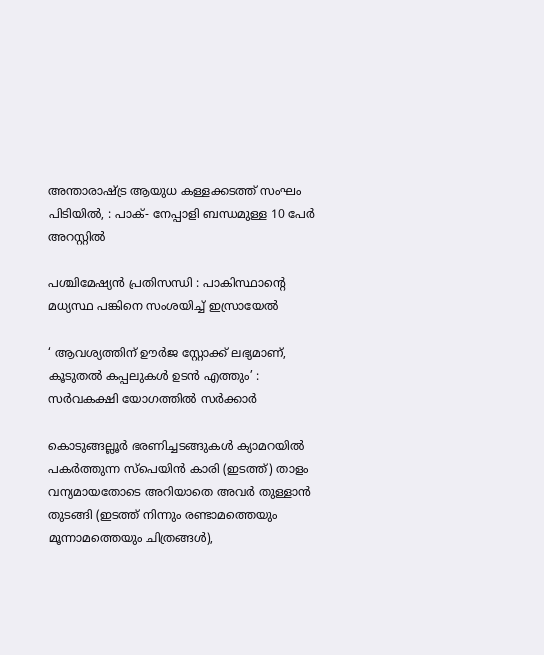അന്താരാഷ്‌ട്ര ആയുധ കള്ളക്കടത്ത് സംഘം പിടിയിൽ, : പാക്- നേപ്പാളി ബന്ധമുള്ള 10 പേർ അറസ്റ്റിൽ

പശ്ചിമേഷ്യൻ പ്രതിസന്ധി : പാകിസ്ഥാന്റെ മധ്യസ്ഥ പങ്കിനെ സംശയിച്ച് ഇസ്രായേൽ

‘ ആവശ്യത്തിന് ഊർജ സ്റ്റോക്ക് ലഭ്യമാണ്, കൂടുതൽ കപ്പലുകൾ ഉടൻ എത്തും’ : സർവകക്ഷി യോഗത്തിൽ സർക്കാർ

കൊടുങ്ങല്ലൂര്‍ ഭരണിച്ചടങ്ങുകള്‍ ക്യാമറയില്‍ പകര്‍ത്തുന്ന സ്പെയിന്‍ കാരി (ഇടത്ത്) താളം വന്യമായതോടെ അറിയാതെ അവര്‍ തുള്ളാന്‍ തുടങ്ങി (ഇടത്ത് നിന്നും രണ്ടാമത്തെയും മൂന്നാമത്തെയും ചിത്രങ്ങള്‍),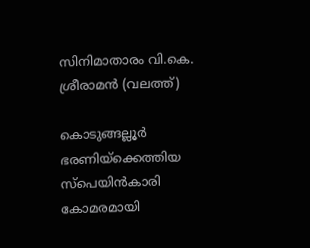സിനിമാതാരം വി.കെ. ശ്രീരാമന്‍ (വലത്ത്)

കൊടുങ്ങല്ലൂര്‍ ഭരണിയ്‌ക്കെത്തിയ സ്പെയിന്‍കാരി കോമരമായി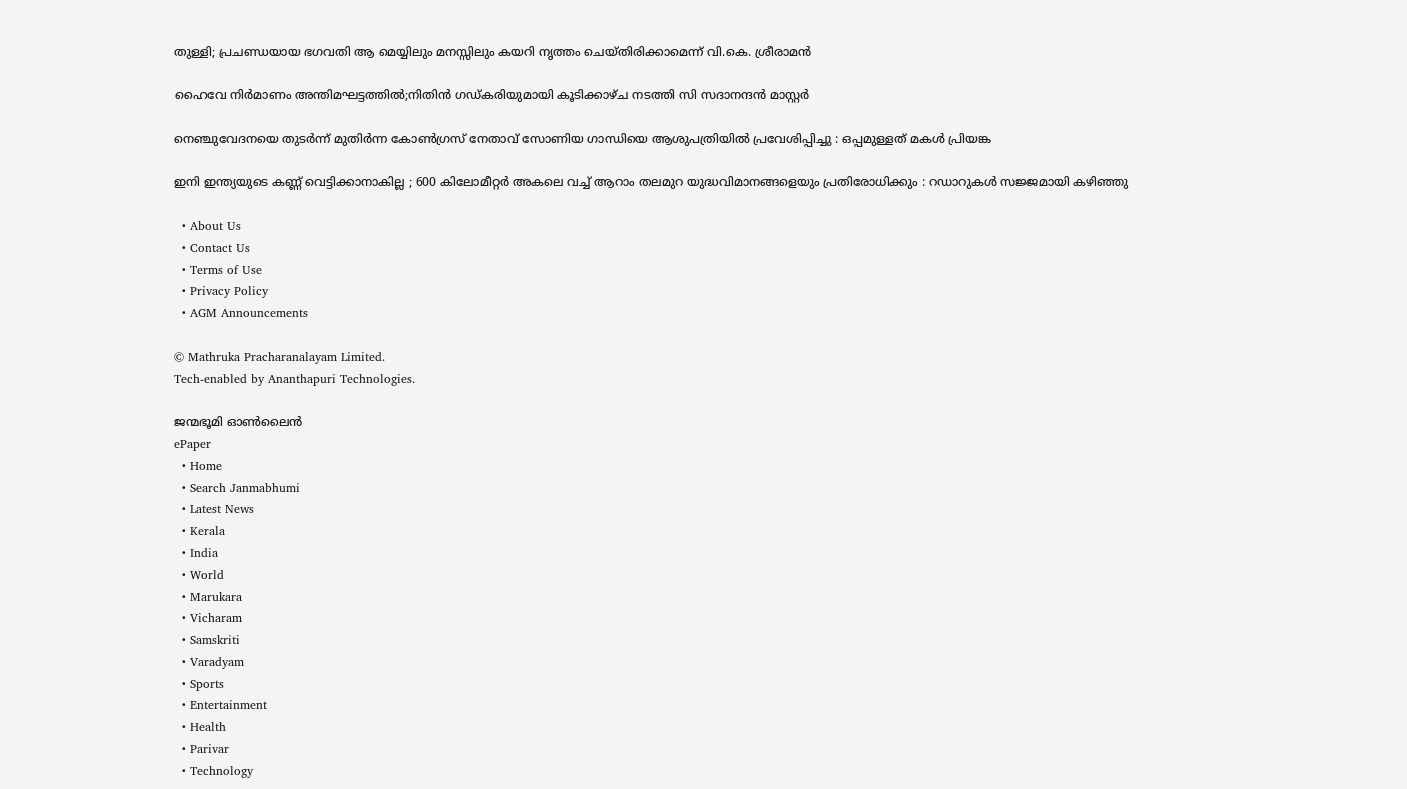തുള്ളി; പ്രചണ്ഡയായ ഭഗവതി ആ മെയ്യിലും മനസ്സിലും കയറി നൃത്തം ചെയ്തിരിക്കാമെന്ന് വി.കെ. ശ്രീരാമന്‍

ഹൈവേ നിര്‍മാണം അന്തിമഘട്ടത്തില്‍;നിതിന്‍ ഗഡ്കരിയുമായി കൂടിക്കാഴ്ച നടത്തി സി സദാനന്ദന്‍ മാസ്റ്റര്‍

നെഞ്ചുവേദനയെ തുടർന്ന് മുതിർന്ന കോൺഗ്രസ് നേതാവ് സോണിയ ഗാന്ധിയെ ആശുപത്രിയിൽ പ്രവേശിപ്പിച്ചു : ഒപ്പമുള്ളത് മകൾ പ്രിയങ്ക

ഇനി ഇന്ത്യയുടെ കണ്ണ് വെട്ടിക്കാനാകില്ല ; 600 കിലോമീറ്റർ അകലെ വച്ച് ആറാം തലമുറ യുദ്ധവിമാനങ്ങളെയും പ്രതിരോധിക്കും : റഡാറുകൾ സജ്ജമായി കഴിഞ്ഞു

  • About Us
  • Contact Us
  • Terms of Use
  • Privacy Policy
  • AGM Announcements

© Mathruka Pracharanalayam Limited.
Tech-enabled by Ananthapuri Technologies.

ജന്മഭൂമി ഓണ്‍ലൈന്‍
ePaper
  • Home
  • Search Janmabhumi
  • Latest News
  • Kerala
  • India
  • World
  • Marukara
  • Vicharam
  • Samskriti
  • Varadyam
  • Sports
  • Entertainment
  • Health
  • Parivar
  • Technology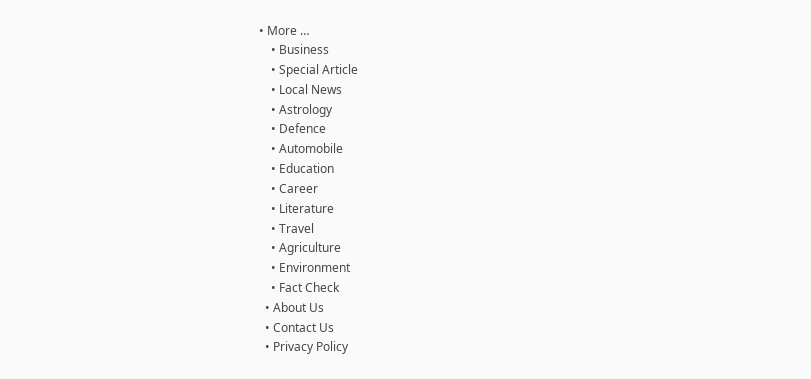• More …
    • Business
    • Special Article
    • Local News
    • Astrology
    • Defence
    • Automobile
    • Education
    • Career
    • Literature
    • Travel
    • Agriculture
    • Environment
    • Fact Check
  • About Us
  • Contact Us
  • Privacy Policy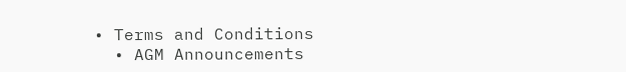• Terms and Conditions
  • AGM Announcements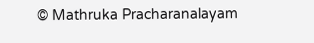© Mathruka Pracharanalayam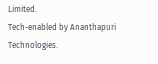Limited.
Tech-enabled by Ananthapuri Technologies.